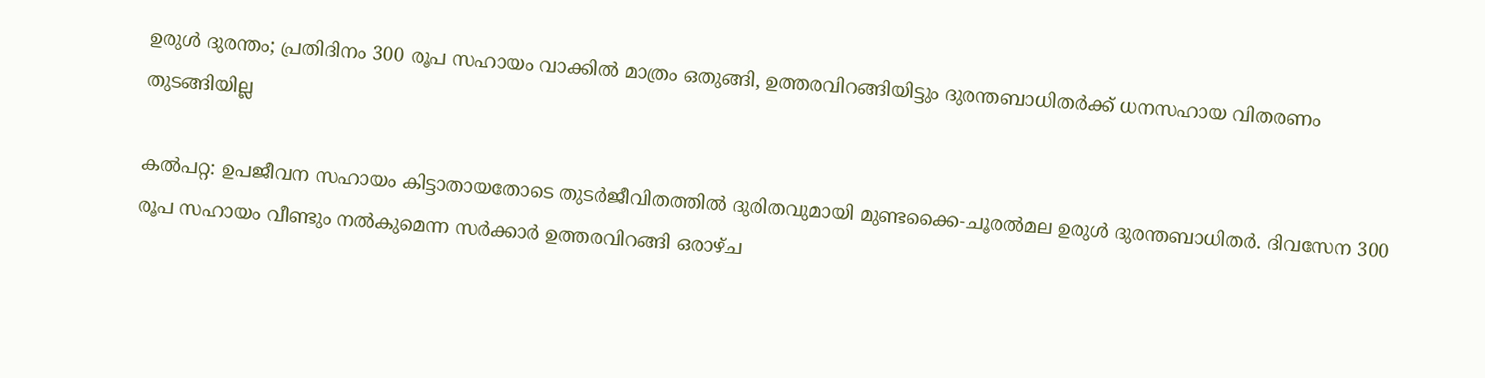ഉരുള്‍ ദുരന്തം; പ്രതിദിനം 300 രൂപ സഹായം വാക്കില്‍ മാത്രം ഒതുങ്ങി, ഉത്തരവിറങ്ങിയിട്ടും ദുരന്തബാധിതര്‍ക്ക് ധനസഹായ വിതരണം തുടങ്ങിയില്ല

കല്‍പറ്റ: ഉപജീവന സഹായം കിട്ടാതായതോടെ തുടർജീവിതത്തില്‍ ദുരിതവുമായി മുണ്ടക്കൈ-ചൂരല്‍മല ഉരുള്‍ ദുരന്തബാധിതർ. ദിവസേന 300 രൂപ സഹായം വീണ്ടും നല്‍കുമെന്ന സര്‍ക്കാര്‍ ഉത്തരവിറങ്ങി ഒരാഴ്ച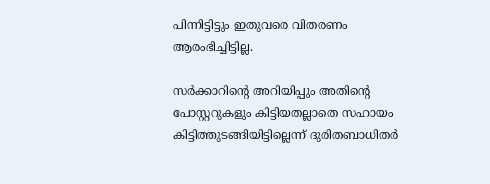പിന്നിട്ടിട്ടും ഇതുവരെ വിതരണം ആരംഭിച്ചിട്ടില്ല.

സർക്കാറിന്റെ അറിയിപ്പും അതിന്റെ പോസ്റ്ററുകളും കിട്ടിയതല്ലാതെ സഹായം കിട്ടിത്തുടങ്ങിയിട്ടില്ലെന്ന് ദുരിതബാധിതർ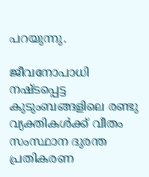പറയുന്നു.

ജീവനോപാധി നഷ്ടപ്പെട്ട കുടുംബങ്ങളിലെ രണ്ടു വ്യക്തികള്‍ക്ക് വീതം സംസ്ഥാന ദുരന്ത പ്രതികരണ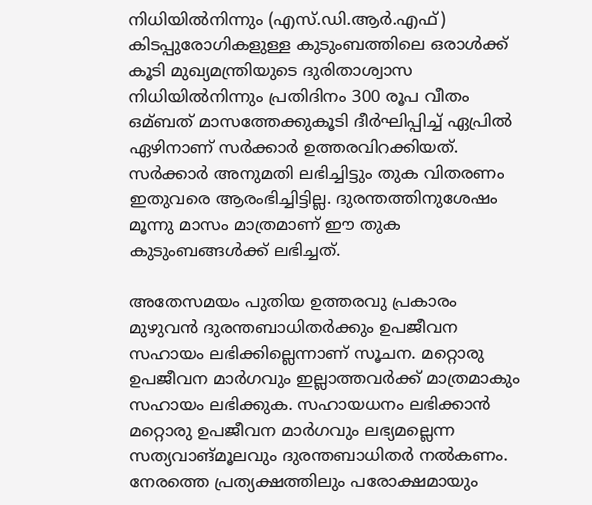നിധിയില്‍നിന്നും (എസ്.ഡി.ആര്‍.എഫ്) കിടപ്പുരോഗികളുള്ള കുടുംബത്തിലെ ഒരാള്‍ക്ക് കൂടി മുഖ്യമന്ത്രിയുടെ ദുരിതാശ്വാസ നിധിയില്‍നിന്നും പ്രതിദിനം 300 രൂപ വീതം ഒമ്ബത് മാസത്തേക്കുകൂടി ദീര്‍ഘിപ്പിച്ച്‌ ഏപ്രില്‍ ഏഴിനാണ് സര്‍ക്കാര്‍ ഉത്തരവിറക്കിയത്. സര്‍ക്കാര്‍ അനുമതി ലഭിച്ചിട്ടും തുക വിതരണം ഇതുവരെ ആരംഭിച്ചിട്ടില്ല. ദുരന്തത്തിനുശേഷം മൂന്നു മാസം മാത്രമാണ് ഈ തുക കുടുംബങ്ങള്‍ക്ക് ലഭിച്ചത്.

അതേസമയം പുതിയ ഉത്തരവു പ്രകാരം മുഴുവന്‍ ദുരന്തബാധിതര്‍ക്കും ഉപജീവന സഹായം ലഭിക്കില്ലെന്നാണ് സൂചന. മറ്റൊരു ഉപജീവന മാര്‍ഗവും ഇല്ലാത്തവര്‍ക്ക് മാത്രമാകും സഹായം ലഭിക്കുക. സഹായധനം ലഭിക്കാന്‍ മറ്റൊരു ഉപജീവന മാര്‍ഗവും ലഭ്യമല്ലെന്ന സത്യവാങ്മൂലവും ദുരന്തബാധിതര്‍ നല്‍കണം. നേരത്തെ പ്രത്യക്ഷത്തിലും പരോക്ഷമായും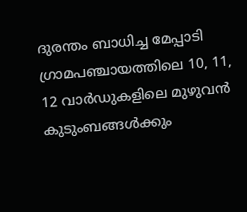ദുരന്തം ബാധിച്ച മേപ്പാടി ഗ്രാമപഞ്ചായത്തിലെ 10, 11, 12 വാര്‍ഡുകളിലെ മുഴുവന്‍ കുടുംബങ്ങള്‍ക്കും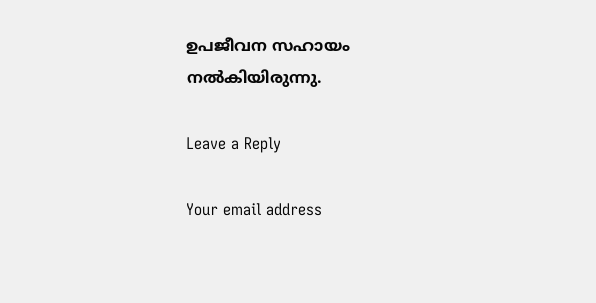ഉപജീവന സഹായം നല്‍കിയിരുന്നു.

Leave a Reply

Your email address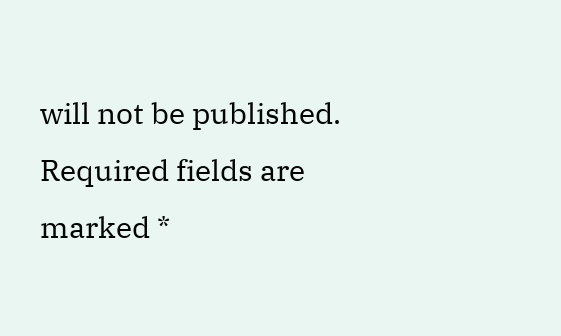will not be published. Required fields are marked *